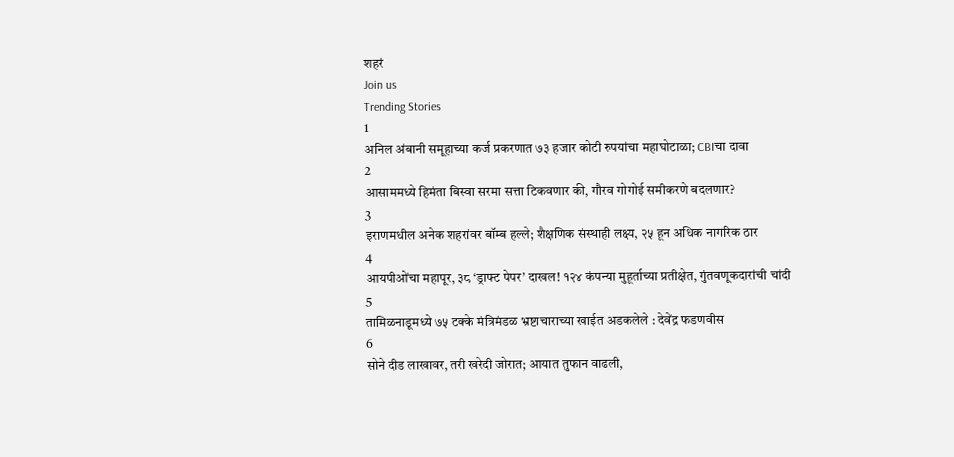शहरं
Join us
Trending Stories
1
अनिल अंबानी समूहाच्या कर्ज प्रकरणात ७३ हजार कोटी रुपयांचा महाघोटाळा; CBIचा दावा
2
आसाममध्ये हिमंता बिस्वा सरमा सत्ता टिकवणार की, गौरव गोगोई समीकरणे बदलणार?
3
इराणमधील अनेक शहरांवर बॉम्ब हल्ले; शैक्षणिक संस्थाही लक्ष्य, २५ हून अधिक नागरिक ठार
4
आयपीओंचा महापूर, ३८ ‘ड्राफ्ट पेपर’ दाखल! १२४ कंपन्या मुहूर्ताच्या प्रतीक्षेत, गुंतवणूकदारांची चांदी
5
तामिळनाडूमध्ये ७५ टक्के मंत्रिमंडळ भ्रष्टाचाराच्या खाईत अडकलेले : देवेंद्र फडणवीस
6
सोने दीड लाखावर, तरी खरेदी जोरात; आयात तुफान वाढली,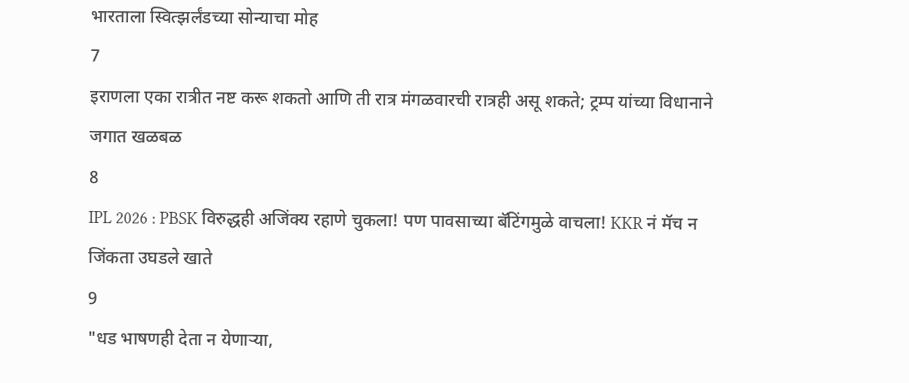भारताला स्वित्झर्लंडच्या सोन्याचा मोह
7
इराणला एका रात्रीत नष्ट करू शकतो आणि ती रात्र मंगळवारची रात्रही असू शकते; ट्रम्प यांच्या विधानाने जगात खळबळ
8
IPL 2026 : PBSK विरुद्धही अजिंक्य रहाणे चुकला! पण पावसाच्या बॅटिंगमुळे वाचला! KKR नं मॅच न जिंकता उघडले खाते
9
"धड भाषणही देता न येणाऱ्या,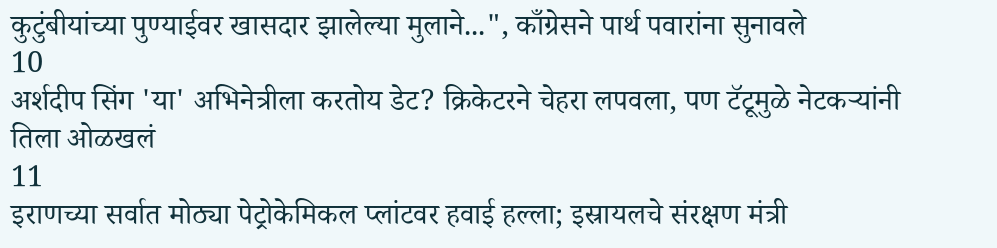कुटुंबीयांच्या पुण्याईवर खासदार झालेल्या मुलाने...", काँग्रेसने पार्थ पवारांना सुनावले
10
अर्शदीप सिंग 'या' अभिनेत्रीला करतोय डेट? क्रिकेटरने चेहरा लपवला, पण टॅटूमुळे नेटकऱ्यांनी तिला ओळखलं
11
इराणच्या सर्वात मोठ्या पेट्रोकेमिकल प्लांटवर हवाई हल्ला; इस्रायलचे संरक्षण मंत्री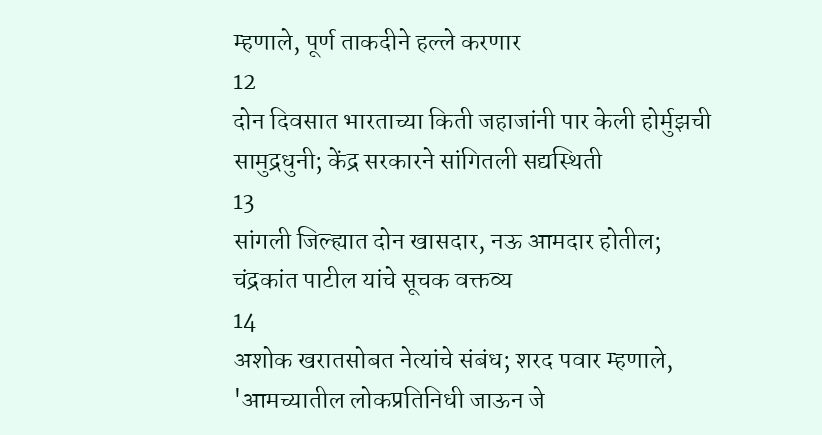म्हणाले, पूर्ण ताकदीने हल्ले करणार
12
दोन दिवसात भारताच्या किती जहाजांनी पार केली होर्मुझची सामुद्रधुनी; केंद्र सरकारने सांगितली सद्यस्थिती
13
सांगली जिल्ह्यात दोन खासदार, नऊ आमदार होतील; चंद्रकांत पाटील यांचे सूचक वक्तव्य
14
अशोक खरातसोबत नेत्यांचे संबंध; शरद पवार म्हणाले, 'आमच्यातील लोकप्रतिनिधी जाऊन जे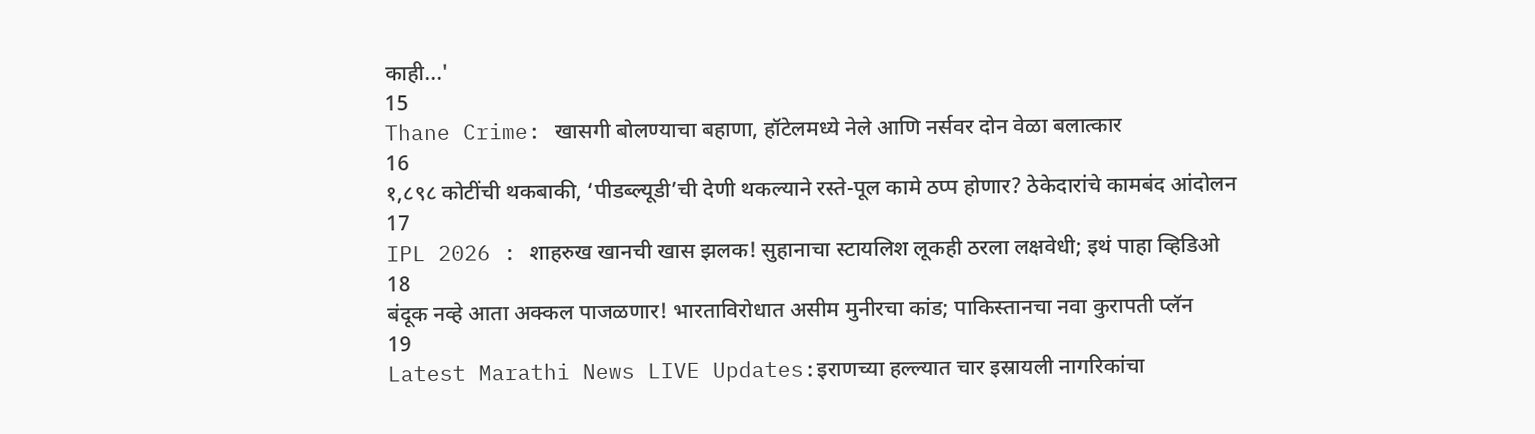काही...'
15
Thane Crime: खासगी बोलण्याचा बहाणा, हॉटेलमध्ये नेले आणि नर्सवर दोन वेळा बलात्कार
16
१,८९८ कोटींची थकबाकी, ‘पीडब्ल्यूडी’ची देणी थकल्याने रस्ते-पूल कामे ठप्प होणार? ठेकेदारांचे कामबंद आंदोलन
17
IPL 2026 : शाहरुख खानची खास झलक! सुहानाचा स्टायलिश लूकही ठरला लक्षवेधी; इथं पाहा व्हिडिओ
18
बंदूक नव्हे आता अक्कल पाजळणार! भारताविरोधात असीम मुनीरचा कांड; पाकिस्तानचा नवा कुरापती प्लॅन
19
Latest Marathi News LIVE Updates:इराणच्या हल्ल्यात चार इस्रायली नागरिकांचा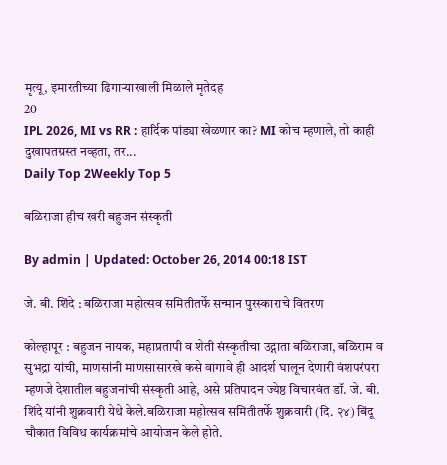मृत्यू, इमारतीच्या ढिगाऱ्याखाली मिळाले मृतेदह
20
IPL 2026, MI vs RR : हार्दिक पांड्या खेळणार का? MI कोच म्हणाले, तो काही दुखापतग्रस्त नव्हता, तर...
Daily Top 2Weekly Top 5

बळिराजा हीच खरी बहुजन संस्कृती

By admin | Updated: October 26, 2014 00:18 IST

जे. बी. शिंदे : बळिराजा महोत्सव समितीतर्फे सन्मान पुरस्काराचे वितरण

कोल्हापूर : बहुजन नायक, महाप्रतापी व शेती संस्कृतीचा उद्गाता बळिराजा, बळिराम व सुभद्रा यांची, माणसांनी माणसासारखे कसे वागावे ही आदर्श घालून देणारी वंशपरंपरा म्हणजे देशातील बहुजनांची संस्कृती आहे, असे प्रतिपादन ज्येष्ठ विचारवंत डॉ. जे. बी. शिंदे यांनी शुक्रवारी येथे केले.बळिराजा महोत्सव समितीतर्फे शुक्रवारी (दि. २४) बिंदू चौकात विविध कार्यक्रमांचे आयोजन केले होते.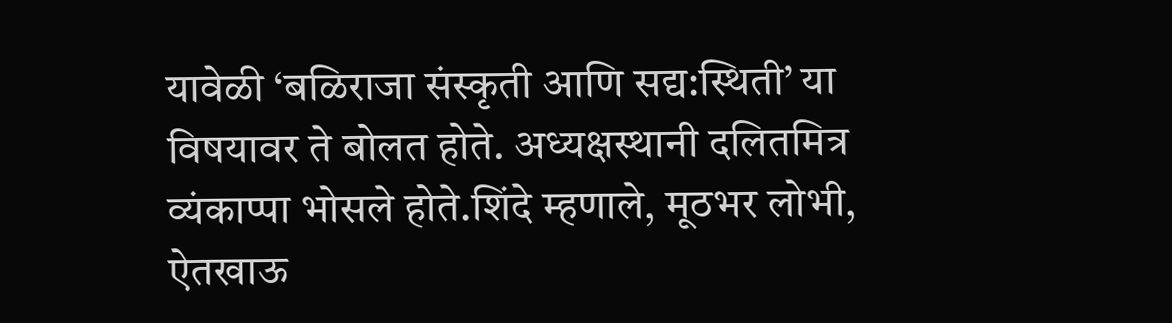यावेळी ‘बळिराजा संस्कृती आणि सद्य:स्थिती’ या विषयावर ते बोलत होते. अध्यक्षस्थानी दलितमित्र व्यंकाप्पा भोसले होते.शिंदे म्हणाले, मूठभर लोभी, ऐतखाऊ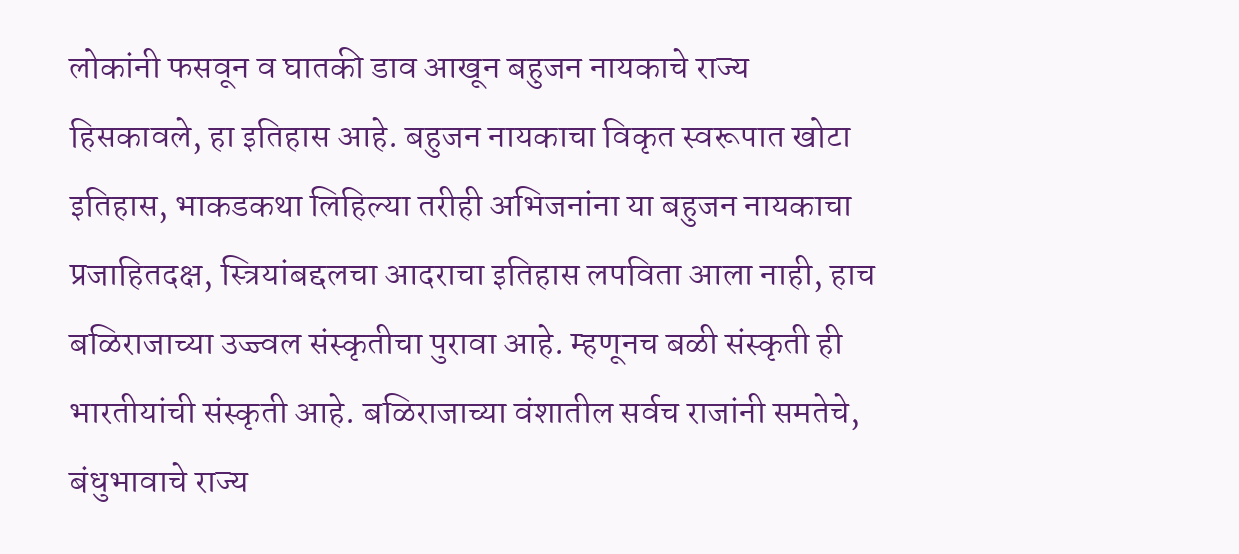लोकांनी फसवून व घातकी डाव आखून बहुजन नायकाचे राज्य हिसकावले, हा इतिहास आहे. बहुजन नायकाचा विकृत स्वरूपात खोटा इतिहास, भाकडकथा लिहिल्या तरीही अभिजनांना या बहुजन नायकाचा प्रजाहितदक्ष, स्त्रियांबद्दलचा आदराचा इतिहास लपविता आला नाही, हाच बळिराजाच्या उज्ज्वल संस्कृतीचा पुरावा आहे. म्हणूनच बळी संस्कृती ही भारतीयांची संस्कृती आहे. बळिराजाच्या वंशातील सर्वच राजांनी समतेचे, बंधुभावाचे राज्य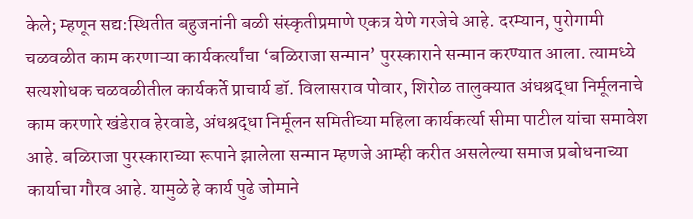केले; म्हणून सद्य:स्थितीत बहुजनांनी बळी संस्कृतीप्रमाणे एकत्र येणे गरजेचे आहे. दरम्यान, पुरोगामी चळवळीत काम करणाऱ्या कार्यकर्त्यांचा ‘बळिराजा सन्मान’ पुरस्काराने सन्मान करण्यात आला. त्यामध्ये सत्यशोधक चळवळीतील कार्यकर्ते प्राचार्य डॉ. विलासराव पोवार, शिरोळ तालुक्यात अंधश्रद्धा निर्मूलनाचे काम करणारे खंडेराव हेरवाडे, अंधश्रद्धा निर्मूलन समितीच्या महिला कार्यकर्त्या सीमा पाटील यांचा समावेश आहे. बळिराजा पुरस्काराच्या रूपाने झालेला सन्मान म्हणजे आम्ही करीत असलेल्या समाज प्रबोधनाच्या कार्याचा गौरव आहे. यामुळे हे कार्य पुढे जोमाने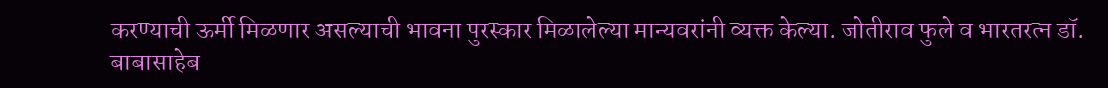करण्याची ऊर्मी मिळणार असल्याची भावना पुरस्कार मिळालेल्या मान्यवरांनी व्यक्त केल्या. जोतीराव फुले व भारतरत्न डॉ. बाबासाहेब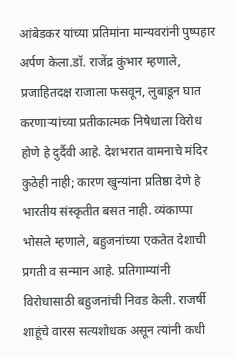आंबेडकर यांच्या प्रतिमांना मान्यवरांनी पुष्पहार अर्पण केला.डॉ. राजेंद्र कुंभार म्हणाले, प्रजाहितदक्ष राजाला फसवून, लुबाडून घात करणाऱ्यांच्या प्रतीकात्मक निषेधाला विरोध होणे हे दुर्दैवी आहे. देशभरात वामनाचे मंदिर कुठेही नाही; कारण खुन्यांना प्रतिष्ठा देणे हे भारतीय संस्कृतीत बसत नाही. व्यंकाप्पा भोसले म्हणाले, बहुजनांच्या एकतेत देशाची प्रगती व सन्मान आहे. प्रतिगाम्यांनी विरोधासाठी बहुजनांची निवड केली. राजर्षी शाहूंचे वारस सत्यशोधक असून त्यांनी कधी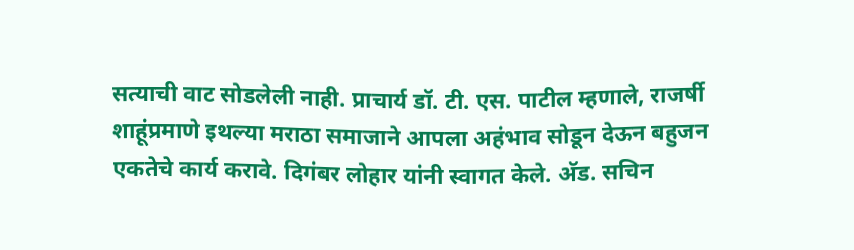सत्याची वाट सोडलेली नाही. प्राचार्य डॉ. टी. एस. पाटील म्हणाले, राजर्षी शाहूंप्रमाणे इथल्या मराठा समाजाने आपला अहंभाव सोडून देऊन बहुजन एकतेचे कार्य करावे. दिगंबर लोहार यांनी स्वागत केले. अ‍ॅड. सचिन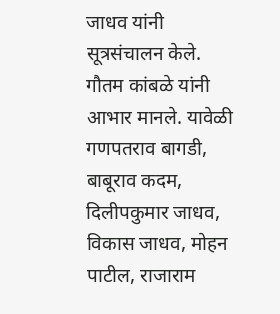जाधव यांनी सूत्रसंचालन केले. गौतम कांबळे यांनी आभार मानले. यावेळी गणपतराव बागडी, बाबूराव कदम, दिलीपकुमार जाधव, विकास जाधव, मोहन पाटील, राजाराम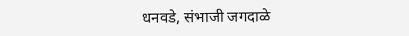धनवडे, संभाजी जगदाळे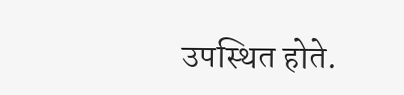उपस्थित होते.